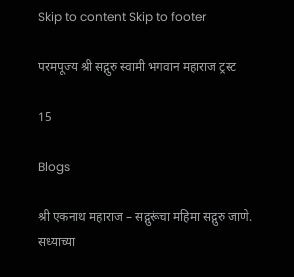Skip to content Skip to footer

परमपूज्य श्री सद्गुरु स्वामी भगवान महाराज ट्रस्ट

15

Blogs

श्री एकनाथ महाराज – सद्गुरूंचा महिमा सद्गुरु जाणे. सध्याच्या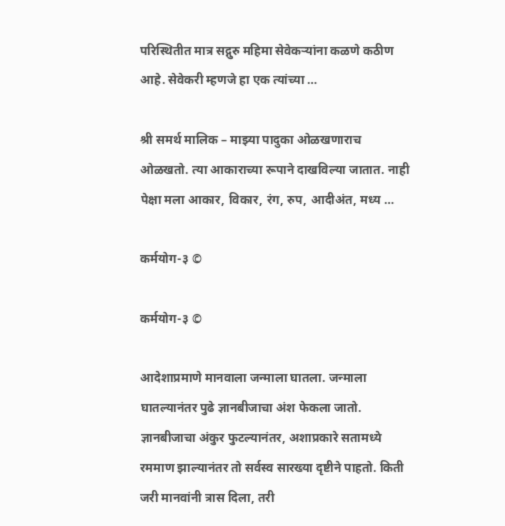परिस्थितीत मात्र सद्गुरु महिमा सेवेकर्‍यांना कळणे कठीण आहे. सेवेकरी म्हणजे हा एक त्यांच्या …

श्री समर्थ मालिक – माझ्या पादुका ओळखणाराच ओळखतो. त्या आकाराच्या रूपाने दाखविल्या जातात. नाही पेक्षा मला आकार, विकार, रंग, रुप, आदीअंत, मध्य …

कर्मयोग-३ ©

कर्मयोग-३ ©

आदेशाप्रमाणे मानवाला जन्माला घातला. जन्माला घातल्यानंतर पुढे ज्ञानबीजाचा अंश फेकला जातो. ज्ञानबीजाचा अंकुर फुटल्यानंतर, अशाप्रकारे सतामध्ये रममाण झाल्यानंतर तो सर्वस्व सारख्या दृष्टीने पाहतो. किती जरी मानवांनी त्रास दिला, तरी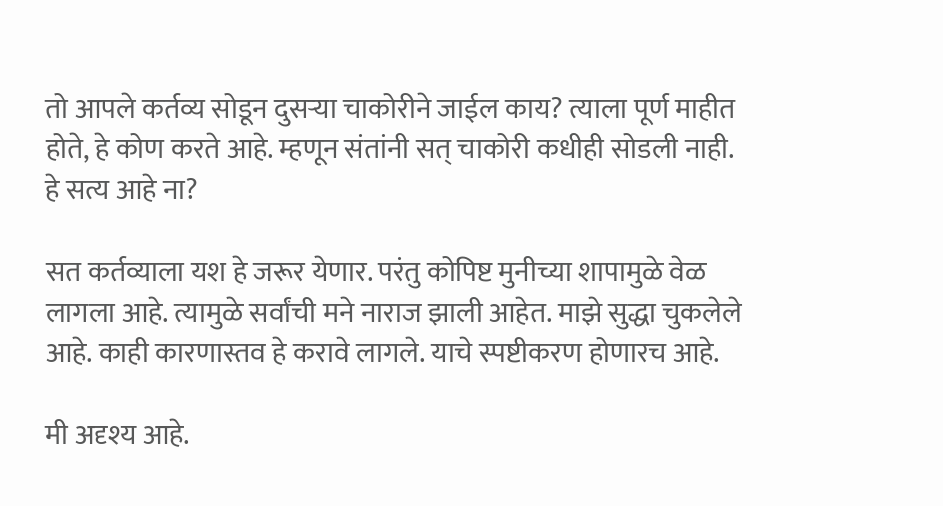तो आपले कर्तव्य सोडून दुसऱ्या चाकोरीने जाईल काय? त्याला पूर्ण माहीत होते, हे कोण करते आहे. म्हणून संतांनी सत् चाकोरी कधीही सोडली नाही. हे सत्य आहे ना?

सत कर्तव्याला यश हे जरूर येणार. परंतु कोपिष्ट मुनीच्या शापामुळे वेळ लागला आहे. त्यामुळे सर्वांची मने नाराज झाली आहेत. माझे सुद्धा चुकलेले आहे. काही कारणास्तव हे करावे लागले. याचे स्पष्टीकरण होणारच आहे.

मी अदृश्य आहे.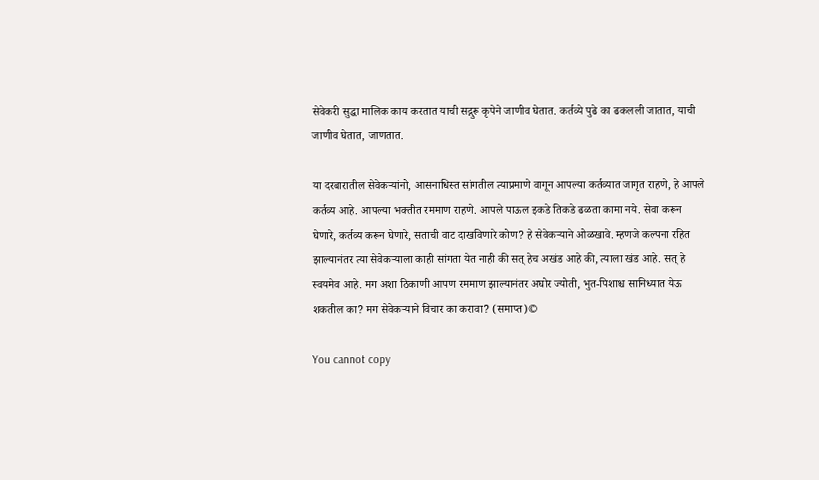सेवेकरी सुद्धा मालिक काय करतात याची सद्गुरू कृपेने जाणीव घेतात. कर्तव्ये पुढे का ढकलली जातात, याची जाणीव घेतात, जाणतात.

या दरबारातील सेवेकऱ्यांनो, आसनाधिस्त सांगतील त्याप्रमाणे वागून आपल्या कर्तव्यात जागृत राहणे, हे आपले कर्तव्य आहे. आपल्या भक्तीत रममाण राहणे. आपले पाऊल इकडे तिकडे ढळता कामा नये. सेवा करून घेणारे, कर्तव्य करून घेणारे, सताची वाट दाखविणारे कोण? हे सेवेकऱ्याने ओळखावे. म्हणजे कल्पना रहित झाल्यानंतर त्या सेवेकऱ्याला काही सांगता येत नाही की सत् हेच अखंड आहे की, त्याला खंड आहे. सत् हे स्वयमेव आहे. मग अशा ठिकाणी आपण रममाण झाल्यानंतर अघोर ज्योती, भुत-पिशाश्च सानिध्यात येऊ शकतील का? मग सेवेकऱ्याने विचार का करावा? (समाप्त)©

You cannot copy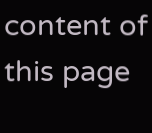content of this page